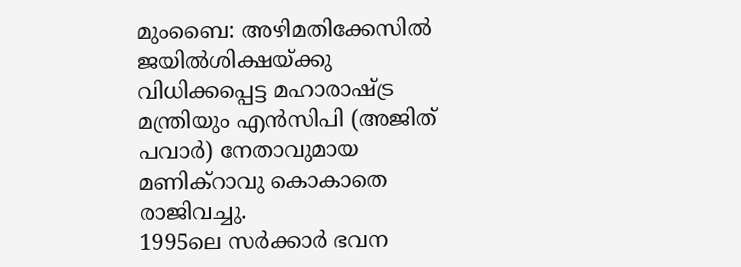മുംബൈ: അഴിമതിക്കേസിൽ ജയിൽശിക്ഷയ്ക്കു വിധിക്കപ്പെട്ട മഹാരാഷ്ട്ര മന്ത്രിയും എൻസിപി (അജിത് പവാർ) നേതാവുമായ മണിക്റാവു കൊകാതെ രാജിവച്ചു.
1995ലെ സർക്കാർ ഭവന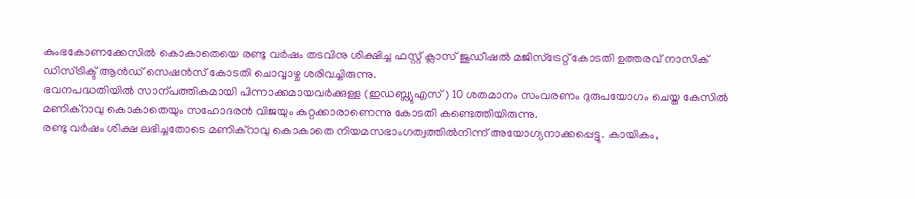കുംഭകോണക്കേസിൽ കൊകാതെയെ രണ്ടു വർഷം തടവിനു ശിക്ഷിച്ച ഫസ്റ്റ് ക്ലാസ് ജുഡീഷൽ മജിസ്ട്രേറ്റ് കോടതി ഉത്തരവ് നാസിക് ഡിസ്ട്രിക്ട് ആൻഡ് സെഷൻസ് കോടതി ചൊവ്വാഴ്ച ശരിവച്ചിരുന്നു.
ഭവനപദ്ധതിയിൽ സാന്പത്തികമായി പിന്നാക്കമായവർക്കുള്ള (ഇഡബ്ല്യുഎസ്) 10 ശതമാനം സംവരണം ദുരുപയോഗം ചെയ്ത കേസിൽ മണിക്റാവു കൊകാതെയും സഹോദരൻ വിജയും കുറ്റക്കാരാണെന്നു കോടതി കണ്ടെത്തിയിരുന്നു.
രണ്ടു വർഷം ശിക്ഷ ലഭിച്ചതോടെ മണിക്റാവു കൊകാതെ നിയമസഭാംഗത്വത്തിൽനിന്ന് അയോഗ്യനാക്കപ്പെട്ടു. കായികം,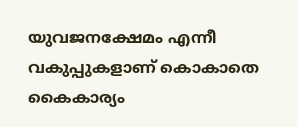യുവജനക്ഷേമം എന്നീ വകുപ്പുകളാണ് കൊകാതെ കൈകാര്യം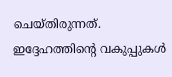ചെയ്തിരുന്നത്. ഇദ്ദേഹത്തിന്റെ വകുപ്പുകൾ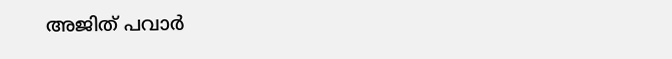അജിത് പവാർ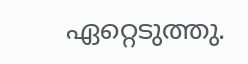ഏറ്റെടുത്തു.